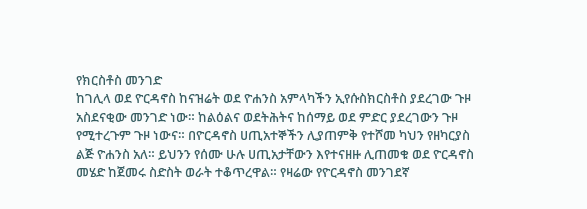የክርስቶስ መንገድ
ከገሊላ ወደ ዮርዳኖስ ከናዝሬት ወደ ዮሐንስ አምላካችን ኢየሱስክርስቶስ ያደረገው ጉዞ አስደናቂው መንገድ ነው። ከልዕልና ወደትሕትና ከሰማይ ወደ ምድር ያደረገውን ጉዞ የሚተረጉም ጉዞ ነውና። በዮርዳኖስ ሀጢአተኞችን ሊያጠምቅ የተሾመ ካህን የዘካርያስ ልጅ ዮሐንስ አለ። ይህንን የሰሙ ሁሉ ሀጢአታቸውን እየተናዘዙ ሊጠመቁ ወደ ዮርዳኖስ መሄድ ከጀመሩ ስድስት ወራት ተቆጥረዋል። የዛሬው የዮርዳኖስ መንገደኛ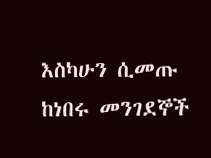እስካሁን ሲመጡ ከነበሩ መንገደኞች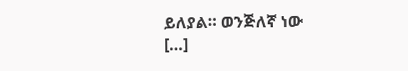ይለያል። ወንጅለኛ ነው […]